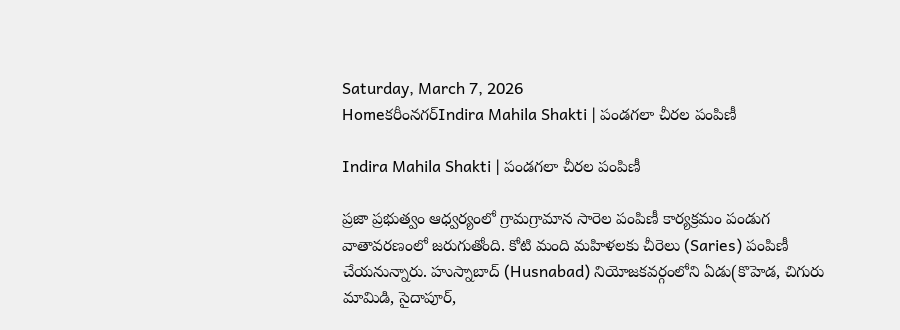Saturday, March 7, 2026
Homeకరీంనగర్Indira Mahila Shakti | పండగలా చీరల పంపిణీ

Indira Mahila Shakti | పండగలా చీరల పంపిణీ

ప్రజా ప్రభుత్వం ఆధ్వర్యంలో గ్రామగ్రామాన సారెల పంపిణీ కార్యక్రమం పండుగ వాతావరణంలో జరుగుతోంది. కోటి మంది మహిళలకు చీరెలు (Saries) పంపిణీ చేయనున్నారు. హుస్నాబాద్ (Husnabad) నియోజకవర్గంలోని ఏడు(కొహెడ, చిగురు మామిడి, సైదాపూర్,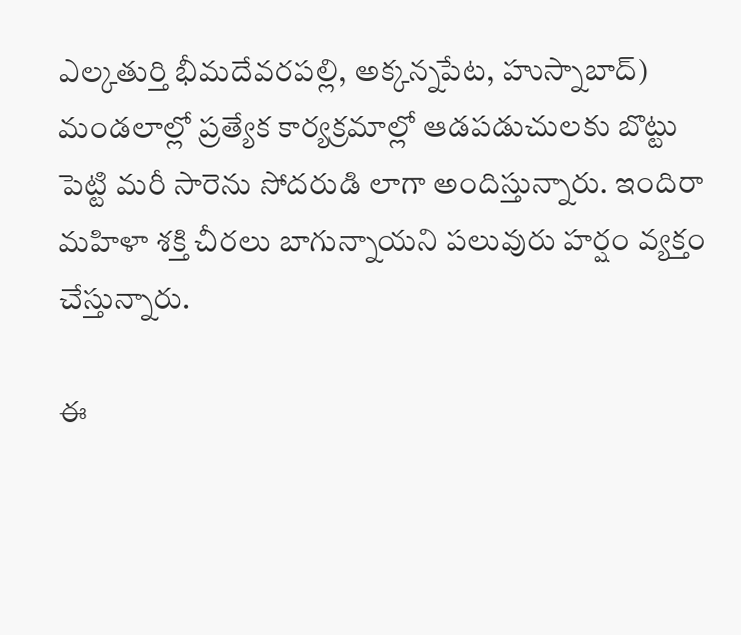ఎల్కతుర్తి భీమదేవరపల్లి, అక్కన్నపేట, హుస్నాబాద్) మండలాల్లో ప్రత్యేక కార్యక్రమాల్లో ఆడపడుచులకు బొట్టు పెట్టి మరీ సారెను సోదరుడి లాగా అందిస్తున్నారు. ఇందిరా మహిళా శక్తి చీరలు బాగున్నాయని పలువురు హర్షం వ్యక్తం చేస్తున్నారు.

ఈ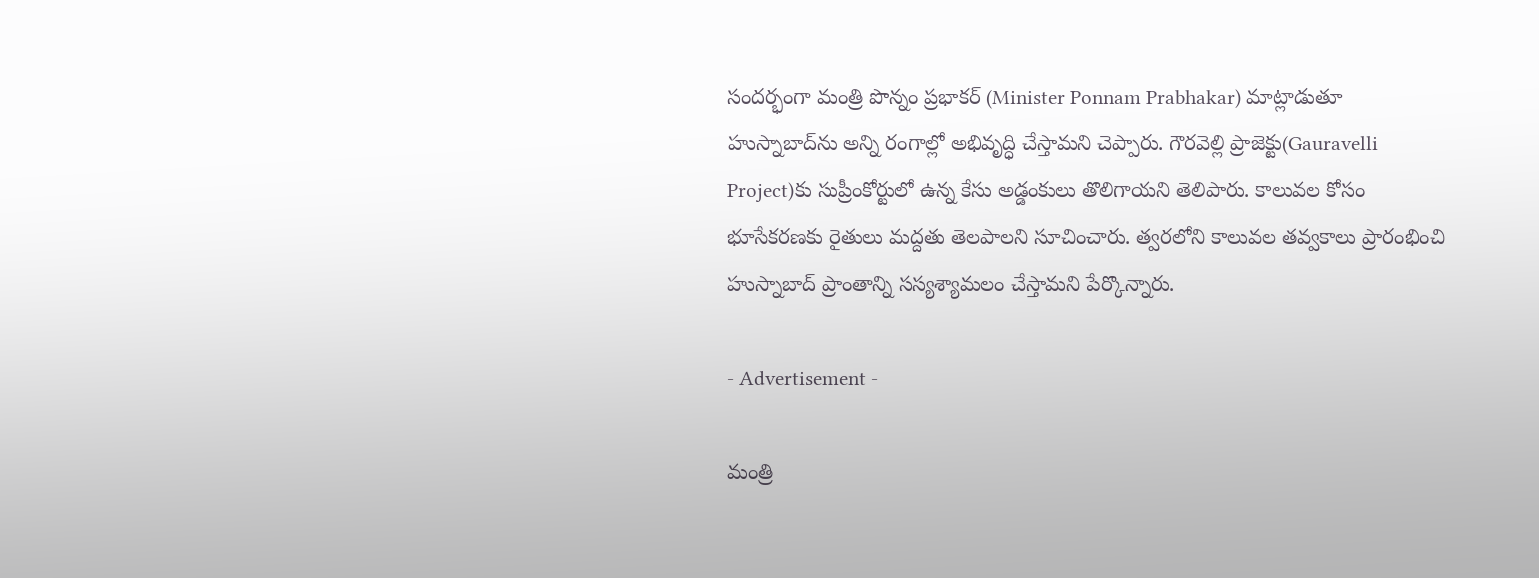సందర్భంగా మంత్రి పొన్నం ప్రభాకర్ (Minister Ponnam Prabhakar) మాట్లాడుతూ హుస్నాబాద్‌ను అన్ని రంగాల్లో అభివృద్ధి చేస్తామని చెప్పారు. గౌరవెల్లి ప్రాజెక్టు(Gauravelli Project)కు సుప్రీంకోర్టులో ఉన్న కేసు అడ్డంకులు తొలిగాయని తెలిపారు. కాలువల కోసం భూసేకరణకు రైతులు మద్దతు తెలపాలని సూచించారు. త్వరలోని కాలువల తవ్వకాలు ప్రారంభించి హుస్నాబాద్ ప్రాంతాన్ని సస్యశ్యామలం చేస్తామని పేర్కొన్నారు.

- Advertisement -

మంత్రి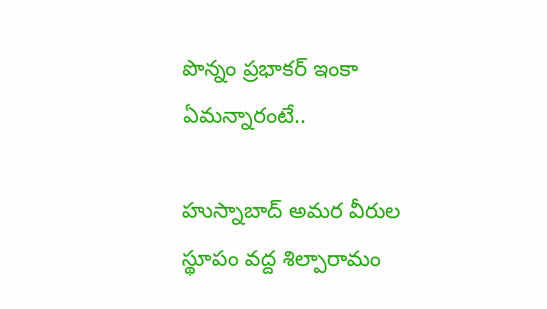పొన్నం ప్రభాకర్ ఇంకా ఏమన్నారంటే..

హుస్నాబాద్ అమర వీరుల స్థూపం వద్ద శిల్పారామం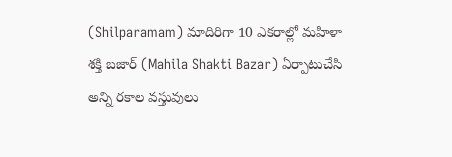(Shilparamam) మాదిరిగా 10 ఎకరాల్లో మహిళా శక్తి బజార్ (Mahila Shakti Bazar) ఏర్పాటుచేసి అన్ని రకాల వస్తువులు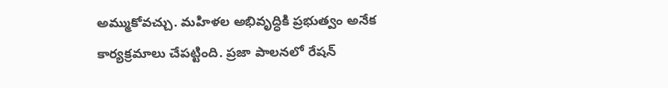అమ్ముకోవచ్చు. మహిళల అభివృద్ధికి ప్రభుత్వం అనేక కార్యక్రమాలు చేపట్టింది. ప్రజా పాలనలో రేషన్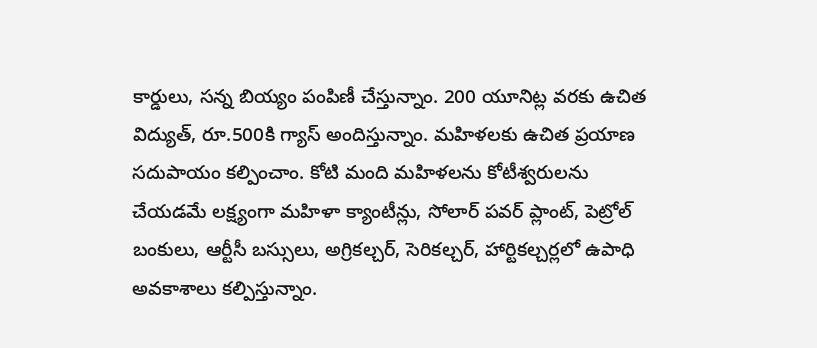కార్డులు, సన్న బియ్యం పంపిణీ చేస్తున్నాం. 200 యూనిట్ల వరకు ఉచిత విద్యుత్, రూ.500కి గ్యాస్ అందిస్తున్నాం. మహిళలకు ఉచిత ప్రయాణ సదుపాయం కల్పించాం. కోటి మంది మహిళలను కోటీశ్వరులను చేయడమే లక్ష్యంగా మహిళా క్యాంటీన్లు, సోలార్ పవర్ ప్లాంట్, పెట్రోల్ బంకులు, ఆర్టీసీ బస్సులు, అగ్రికల్చర్, సెరికల్చర్, హార్టికల్చర్లలో ఉపాధి అవకాశాలు కల్పిస్తున్నాం.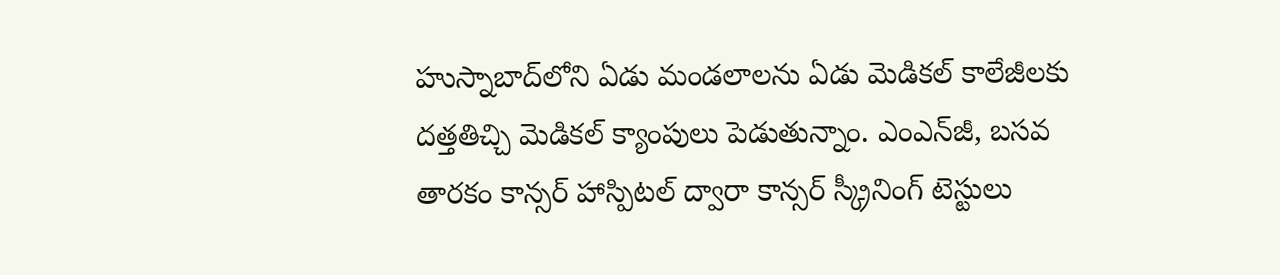హుస్నాబాద్‌లోని ఏడు మండలాలను ఏడు మెడికల్ కాలేజీలకు దత్తతిచ్చి మెడికల్ క్యాంపులు పెడుతున్నాం. ఎంఎన్‌జీ, బసవ తారకం కాన్సర్ హాస్పిటల్ ద్వారా కాన్సర్ స్క్రీనింగ్ టెస్టులు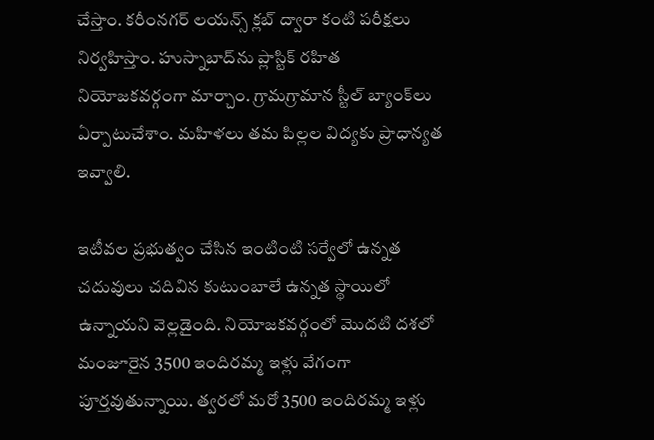చేస్తాం. కరీంనగర్ లయన్స్ క్లబ్ ద్వారా కంటి పరీక్షలు నిర్వహిస్తాం. హుస్నాబాద్‌ను ప్లాస్టిక్ రహిత నియోజకవర్గంగా మార్చాం. గ్రామగ్రామాన స్టీల్ బ్యాంక్‌లు ఏర్పాటుచేశాం. మహిళలు తమ పిల్లల విద్యకు ప్రాధాన్యత ఇవ్వాలి.

ఇటీవల ప్రభుత్వం చేసిన ఇంటింటి సర్వేలో ఉన్నత చదువులు చదివిన కుటుంబాలే ఉన్నత స్థాయిలో ఉన్నాయని వెల్లడైంది. నియోజకవర్గంలో మొదటి దశలో మంజూరైన 3500 ఇందిరమ్మ ఇళ్లు వేగంగా పూర్తవుతున్నాయి. త్వరలో మరో 3500 ఇందిరమ్మ ఇళ్లు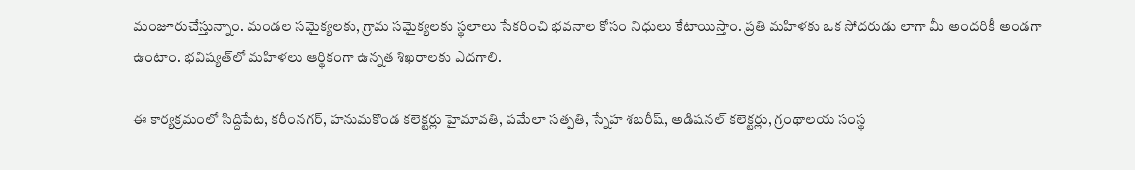మంజూరుచేస్తున్నాం. మండల సమైక్యలకు, గ్రామ సమైక్యలకు స్థలాలు సేకరించి భవనాల కోసం నిధులు కేటాయిస్తాం. ప్రతి మహిళకు ఒక సోదరుడు లాగా మీ అందరికీ అండగా ఉంటాం. భవిష్యత్‌లో మహిళలు ఆర్థికంగా ఉన్నత శిఖరాలకు ఎదగాలి.

ఈ కార్యక్రమంలో సిద్దిపేట, కరీంనగర్, హనుమకొండ కలెక్టర్లు హైమావతి, పమేలా సత్పతి, స్నేహ శబరీష్, అడిషనల్ కలెక్టర్లు, గ్రంథాలయ సంస్థ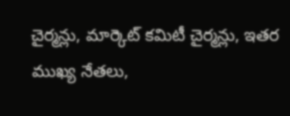చైర్మన్లు, మార్కెట్ కమిటీ చైర్మన్లు, ఇతర ముఖ్య నేతలు,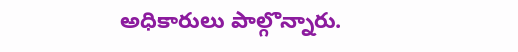అధికారులు పాల్గొన్నారు.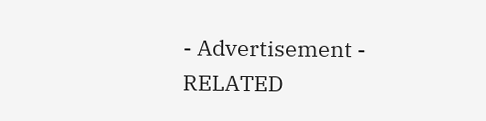- Advertisement -
RELATED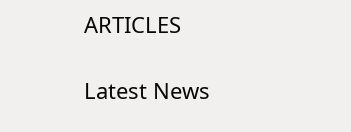ARTICLES

Latest News